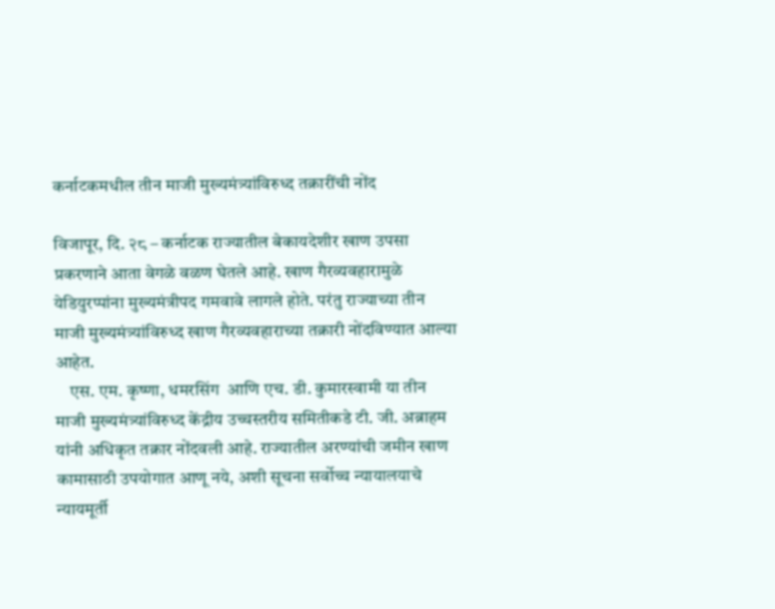कर्नाटकमधील तीन माजी मुख्यमंत्र्यांविरुध्द तक्रारींची नोंद

विजापूर, दि. २८ – कर्नाटक राज्यातील बेकायदेशीर खाण उपसा प्रकरणाने आता वेगळे वळण घेतले आहे. खाण गैरव्यवहारामुळे येडियुरप्पांना मुख्यमंत्रीपद गमवावे लागले होते. परंतु राज्याच्या तीन माजी मुख्यमंत्र्यांविरुध्द खाण गैरव्यवहाराच्या तक्रारी नोंदविण्यात आल्या आहेत.
    एस. एम. कृष्णा, धमरसिंग  आणि एच. डी. कुमारस्वामी या तीन माजी मुख्यमंत्र्यांविरुध्द केंद्रीय उच्चस्तरीय समितीकडे टी. जी. अब्राहम यांनी अधिकृत तक्रार नोंदवली आहे. राज्यातील अरण्यांची जमीन खाण कामासाठी उपयोगात आणू नये, अशी सूचना सर्वोच्च न्यायालयाचे न्यायमूर्ती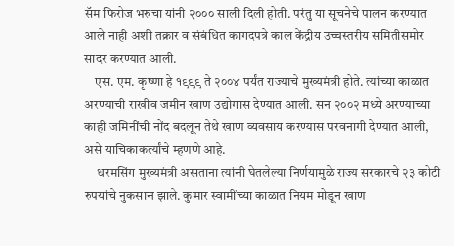सॅम फिरोज भरुचा यांनी २००० साली दिली होती. परंतु या सूचनेचे पालन करण्यात आले नाही अशी तक्रार व संबंधित कागदपत्रे काल केंद्रीय उच्चस्तरीय समितीसमोर सादर करण्यात आली.
    एस. एम. कृष्णा हे १९९९ ते २००४ पर्यंत राज्याचे मुख्यमंत्री होते. त्यांच्या काळात अरण्याची राखीव जमीन खाण उद्योगास देण्यात आली. सन २००२ मध्ये अरण्याच्या काही जमिनींची नोंद बदलून तेथे खाण व्यवसाय करण्यास परवनागी देण्यात आली, असे याचिकाकर्त्यांचे म्हणणे आहे.
     धरमसिंग मुख्यमंत्री असताना त्यांनी घेतलेल्या निर्णयामुळे राज्य सरकारचे २३ कोटी रुपयांचे नुकसान झाले. कुमार स्वामींच्या काळात नियम मोडून खाण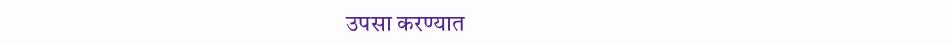उपसा करण्यात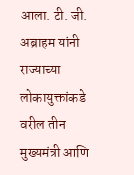आला. टी. जी. अब्राहम यांनी राज्याच्या लोकायुक्तांकडे वरील तीन मुख्यमंत्री आणि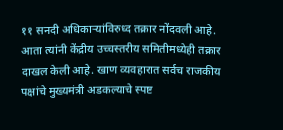११ सनदी अधिकार्‍यांविरुध्द तक्रार नोंदवली आहे. आता त्यांनी केंद्रीय उच्चस्तरीय समितीमध्येही तक्रार दाखल केली आहे. खाण व्यवहारात सर्वच राजकीय पक्षांचे मुख्यमंत्री अडकल्याचे स्पष्ट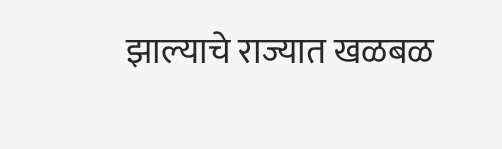झाल्याचे राज्यात खळबळ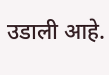उडाली आहे.